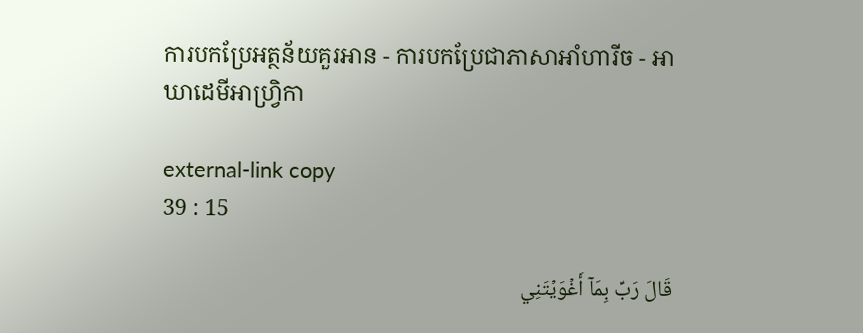ការបកប្រែអត្ថន័យគួរអាន - ការបកប្រែជាភាសាអាំហារីច - អាឃាដេមីអាហ្វ្រិកា

external-link copy
39 : 15

قَالَ رَبِّ بِمَآ أَغۡوَيۡتَنِي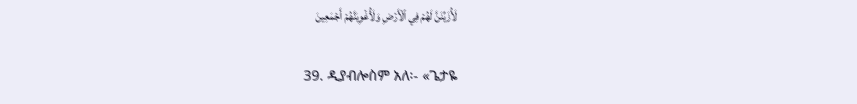لَأُزَيِّنَنَّ لَهُمۡ فِي ٱلۡأَرۡضِ وَلَأُغۡوِيَنَّهُمۡ أَجۡمَعِينَ

39. ዲያብሎስም አለ፡- «ጌታዬ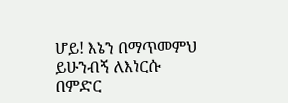ሆይ! እኔን በማጥመምህ ይሁንብኝ ለእነርሱ በምድር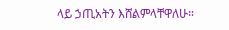ላይ ኃጢአትን እሸልምላቸዋለሁ።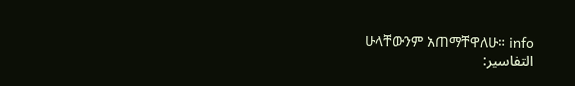ሁላቸውንም አጠማቸዋለሁ። info
التفاسير: